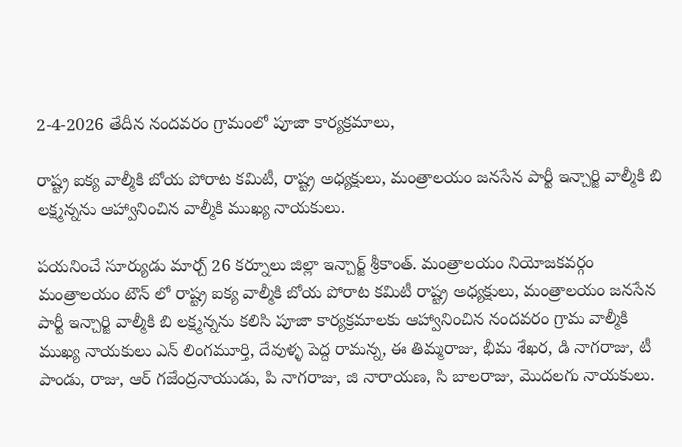2-4-2026 తేదీన నందవరం గ్రామంలో పూజా కార్యక్రమాలు,

రాష్ట్ర ఐక్య వాల్మీకి బోయ పోరాట కమిటీ, రాష్ట్ర అధ్యక్షులు, మంత్రాలయం జనసేన పార్టీ ఇన్చార్జి వాల్మీకి బి లక్ష్మన్నను ఆహ్వానించిన వాల్మీకి ముఖ్య నాయకులు.

పయనించే సూర్యుడు మార్చ్ 26 కర్నూలు జిల్లా ఇన్చార్జ్ శ్రీకాంత్. మంత్రాలయం నియోజకవర్గం మంత్రాలయం టౌన్ లో రాష్ట్ర ఐక్య వాల్మీకి బోయ పోరాట కమిటీ రాష్ట్ర అధ్యక్షులు, మంత్రాలయం జనసేన పార్టీ ఇన్చార్జి వాల్మీకి బి లక్ష్మన్నను కలిసి పూజా కార్యక్రమాలకు ఆహ్వానించిన నందవరం గ్రామ వాల్మీకి ముఖ్య నాయకులు ఎన్ లింగమూర్తి, దేవుళ్ళ పెద్ద రామన్న, ఈ తిమ్మరాజు, భీమ శేఖర, డి నాగరాజు, టీ పాండు, రాజు, ఆర్ గజేంద్రనాయుడు, పి నాగరాజు, జి నారాయణ, సి బాలరాజు, మొదలగు నాయకులు.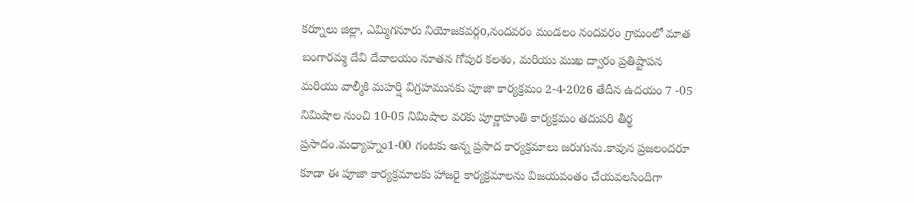కర్నూలు జిల్లా, ఎమ్మిగనూరు నియోజకవర్గo,నందవరం మండలం నందవరం గ్రామంలో మాత బంగారమ్మ దేవి దేవాలయం నూతన గోపుర కలశం, మరియు ముఖ ద్వారం ప్రతిష్టాపన మరియు వాల్మీకి మహర్షి విగ్రహమునకు పూజా కార్యక్రమం 2-4-2026 తేదీన ఉదయం 7 -05 నిమిషాల నుంచి 10-05 నిమిషాల వరకు పూర్ణాహుతి కార్యక్రమం తదుపరి తీర్థ ప్రసాదం.మధ్యాహ్నం1-00 గంటకు అన్న ప్రసాద కార్యక్రమాలు జరుగును.కావున ప్రజలందరూ కూడా ఈ పూజా కార్యక్రమాలకు హాజరై కార్యక్రమాలను విజయవంతం చేయవలసిందిగా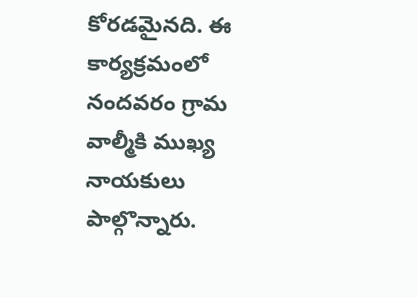కోరడమైనది. ఈ కార్యక్రమంలో నందవరం గ్రామ వాల్మీకి ముఖ్య నాయకులు పాల్గొన్నారు.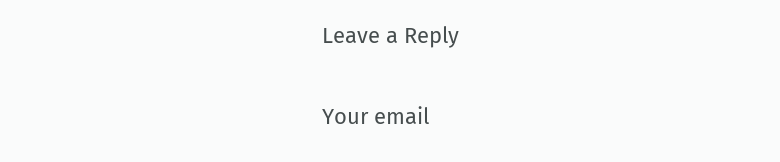Leave a Reply

Your email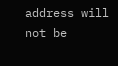address will not be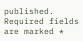published. Required fields are marked *